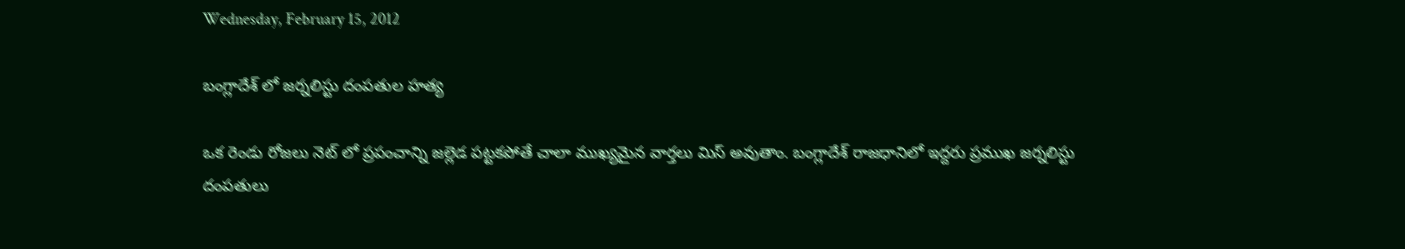Wednesday, February 15, 2012

బంగ్లాదేశ్ లో జర్నలిస్టు దంపతుల హత్య

ఒక రెండు రోజలు నెట్ లో ప్రపంచాన్ని జల్లెడ పట్టకపోతే చాలా ముఖ్యమైన వార్తలు మిస్ అవుతాం. బంగ్లాదేశ్ రాజధానిలో ఇద్దరు ప్రముఖ జర్నలిస్టు దంపతులు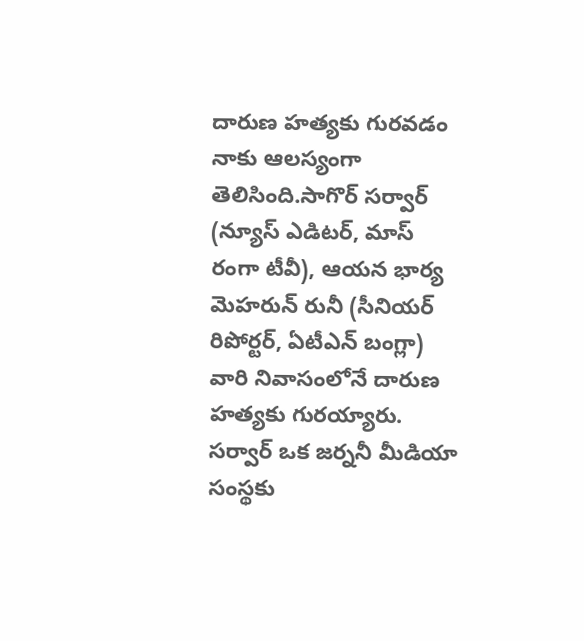దారుణ హత్యకు గురవడం నాకు ఆలస్యంగా తెలిసింది.సాగొర్ సర్వార్ (న్యూస్ ఎడిటర్, మాస్ రంగా టీవీ), ఆయన భార్య మెహరున్ రునీ (సీనియర్ రిపోర్టర్, ఏటీఎన్ బంగ్లా) వారి నివాసంలోనే దారుణ హత్యకు గురయ్యారు. సర్వార్ ఒక జర్ననీ మీడియా సంస్థకు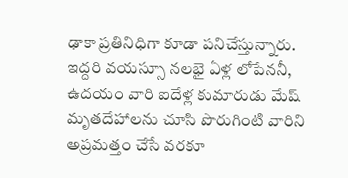ఢాకా ప్రతినిధిగా కూడా పనిచేస్తున్నారు. ఇద్దరి వయస్సూ నలభై ఏళ్ల లోపేననీ, ఉదయం వారి ఐదేళ్ల కుమారుడు మేష్ మృతదేహాలను చూసి పొరుగింటి వారిని అప్రమత్తం చేసే వరకూ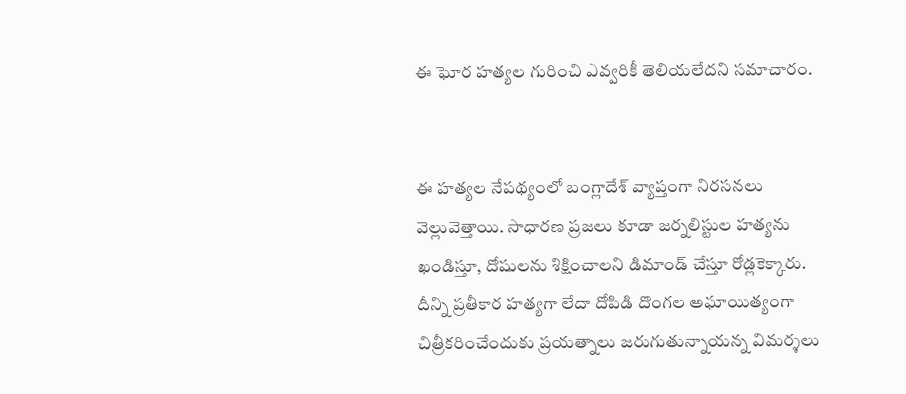ఈ ఘోర హత్యల గురించి ఎవ్వరికీ తెలియలేదని సమాచారం.


ఈ హత్యల నేపథ్యంలో బంగ్లాదేశ్ వ్యాప్తంగా నిరసనలు వెల్లువెత్తాయి. సాధారణ ప్రజలు కూడా జర్నలిస్టుల హత్యను ఖండిస్తూ, దోషులను శిక్షించాలని డిమాండ్ చేస్తూ రోడ్లకెక్కారు. దీన్ని ప్రతీకార హత్యగా లేదా దోపిడి దొంగల అఘాయిత్యంగా చిత్రీకరించేందుకు ప్రయత్నాలు జరుగుతున్నాయన్న విమర్శలు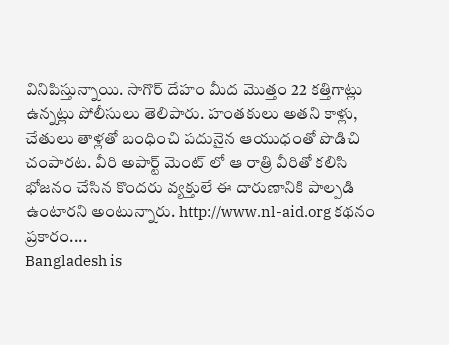వినిపిస్తున్నాయి. సాగొర్ దేహం మీద మొత్తం 22 కత్తిగాట్లు ఉన్నట్లు పోలీసులు తెలిపారు. హంతకులు అతని కాళ్లు, చేతులు తాళ్లతో బంధించి పదునైన ఆయుధంతో పొడిచి చంపారట. వీరి అపార్ట్ మెంట్ లో ఆ రాత్రి వీరితో కలిసి భోజనం చేసిన కొందరు వ్యక్తులే ఈ దారుణానికి పాల్పడి ఉంటారని అంటున్నారు. http://www.nl-aid.org కథనం ప్రకారం....
Bangladesh is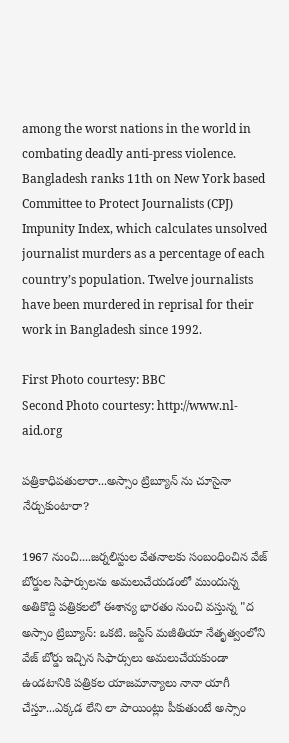among the worst nations in the world in combating deadly anti-press violence. Bangladesh ranks 11th on New York based Committee to Protect Journalists (CPJ) Impunity Index, which calculates unsolved journalist murders as a percentage of each country’s population. Twelve journalists have been murdered in reprisal for their work in Bangladesh since 1992.

First Photo courtesy: BBC
Second Photo courtesy: http://www.nl-aid.org

పత్రికాధిపతులారా...అస్సాం ట్రిబ్యూన్ ను చూసైనా నేర్చుకుంటారా?

1967 నుంచి....జర్నలిస్టుల వేతనాలకు సంబంధించిన వేజ్ బోర్డుల సిఫార్సులను అమలుచేయడంలో ముందున్న అతికొద్ది పత్రికలలో ఈశాన్య భారతం నుంచి వస్తున్న "ద అస్సాం ట్రిబ్యూన్: ఒకటి. జస్టిస్ మజీతియా నేతృత్వంలోని వేజ్ బోర్డు ఇచ్చిన సిఫార్సులు అమలుచేయకుండా ఉండటానికి పత్రికల యాజమాన్యాలు నానా యాగీ చేస్తూ...ఎక్కడ లేని లా పాయింట్లు పీకుతుంటే అస్సాం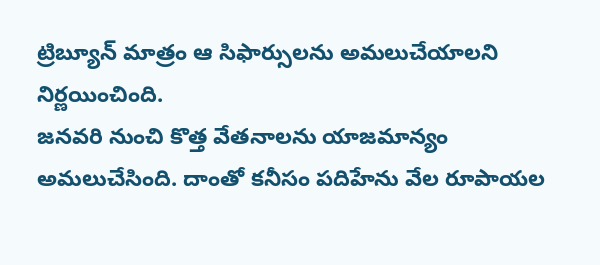ట్రిబ్యూన్ మాత్రం ఆ సిఫార్సులను అమలుచేయాలని నిర్ణయించింది.
జనవరి నుంచి కొత్త వేతనాలను యాజమాన్యం అమలుచేసింది. దాంతో కనీసం పదిహేను వేల రూపాయల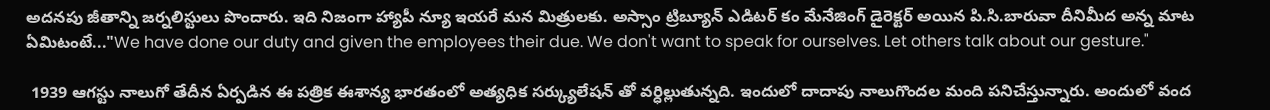అదనపు జీతాన్ని జర్నలిస్టులు పొందారు. ఇది నిజంగా హ్యాపీ న్యూ ఇయరే మన మిత్రులకు. అస్సాం ట్రిబ్యూన్ ఎడిటర్ కం మేనేజింగ్ డైరెక్టర్ అయిన పి.సి.బారువా దీనిమీద అన్న మాట ఏమిటంటే..."We have done our duty and given the employees their due. We don't want to speak for ourselves. Let others talk about our gesture."

 1939 ఆగస్టు నాలుగో తేదీన ఏర్పడిన ఈ పత్రిక ఈశాన్య భారతంలో అత్యధిక సర్క్యులేషన్ తో వర్ధిల్లుతున్నది. ఇందులో దాదాపు నాలుగొందల మంది పనిచేస్తున్నారు. అందులో వంద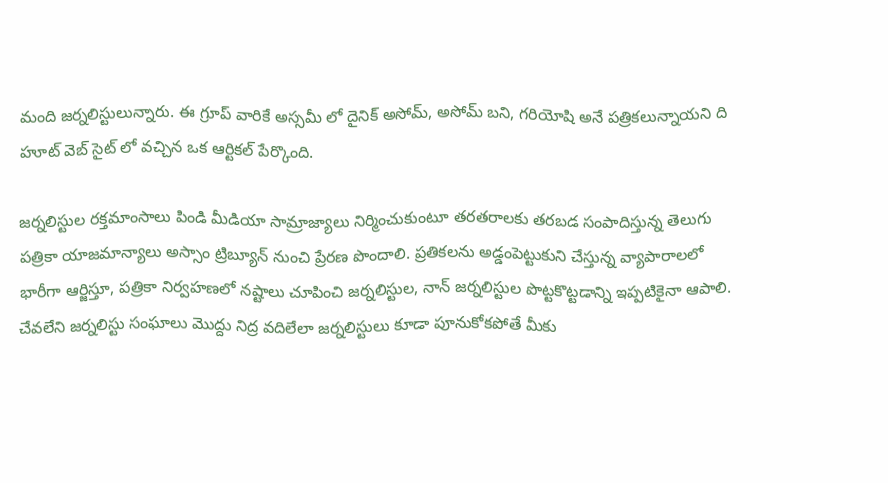మంది జర్నలిస్టులున్నారు. ఈ గ్రూప్ వారికే అస్సమీ లో దైనిక్ అసోమ్, అసోమ్ బని, గరియోషి అనే పత్రికలున్నాయని ది హూట్ వెబ్ సైట్ లో వచ్చిన ఒక ఆర్టికల్ పేర్కొంది.

జర్నలిస్టుల రక్తమాంసాలు పిండి మీడియా సామ్రాజ్యాలు నిర్మించుకుంటూ తరతరాలకు తరబడ సంపాదిస్తున్న తెలుగు పత్రికా యాజమాన్యాలు అస్సాం ట్రిబ్యూన్ నుంచి ప్రేరణ పొందాలి. ప్రతికలను అడ్డంపెట్టుకుని చేస్తున్న వ్యాపారాలలో భారీగా ఆర్జిస్తూ, పత్రికా నిర్వహణలో నష్టాలు చూపించి జర్నలిస్టుల, నాన్ జర్నలిస్టుల పొట్టకొట్టడాన్ని ఇప్పటికైనా ఆపాలి. చేవలేని జర్నలిస్టు సంఘాలు మొద్దు నిద్ర వదిలేలా జర్నలిస్టులు కూడా పూనుకోకపోతే మీకు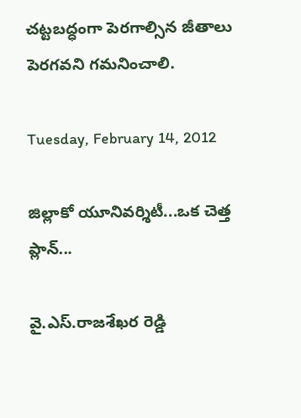చట్టబద్ధంగా పెరగాల్సిన జీతాలు పెరగవని గమనించాలి.

Tuesday, February 14, 2012

జిల్లాకో యూనివర్శిటీ...ఒక చెత్త ప్లాన్...

వై.ఎస్.రాజశేఖర రెడ్డి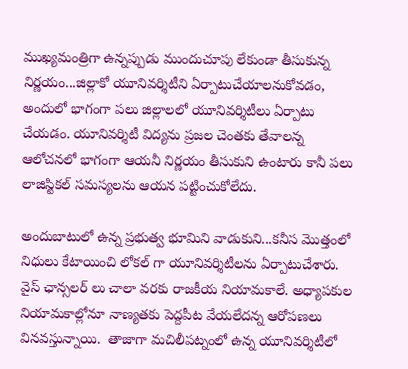ముఖ్యమంత్రిగా ఉన్నప్పుడు ముందుచూపు లేకుండా తీసుకున్న నిర్ణయం...జిల్లాకో యూనివర్శిటీని ఏర్పాటుచేయాలనుకోవడం, అందులో భాగంగా పలు జిల్లాలలో యూనివర్శిటీలు ఏర్పాటు చేయడం. యూనివర్శిటీ విద్యను ప్రజల చెంతకు తేవాలన్న ఆలోచనలో భాగంగా ఆయనీ నిర్ణయం తీసుకుని ఉంటారు కానీ పలు లాజిస్టికల్ సమస్యలను ఆయన పట్టించుకోలేదు.

అందుబాటులో ఉన్న ప్రభుత్వ భూమిని వాడుకుని...కనీస మొత్తంలో నిధులు కేటాయించి లోకల్ గా యూనివర్శిటీలను ఏర్పాటుచేశారు. వైస్ ఛాన్సలర్ లు చాలా వరకు రాజకీయ నియామకాలే. అధ్యాపకుల నియామకాల్లోనూ నాణ్యతకు పెద్దపీట వేయలేదన్న ఆరోపణలు వినవస్తున్నాయి.  తాజాగా మచిలీపట్నంలో ఉన్న యూనివర్శిటీలో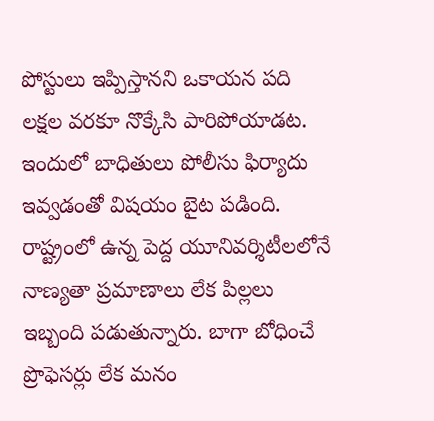పోస్టులు ఇప్పిస్తానని ఒకాయన పది లక్షల వరకూ నొక్కేసి పారిపోయాడట. ఇందులో బాధితులు పోలీసు ఫిర్యాదు ఇవ్వడంతో విషయం బైట పడింది.
రాష్ట్రంలో ఉన్న పెద్ద యూనివర్శిటీలలోనే నాణ్యతా ప్రమాణాలు లేక పిల్లలు ఇబ్బంది పడుతున్నారు. బాగా బోధించే ప్రొఫెసర్లు లేక మనం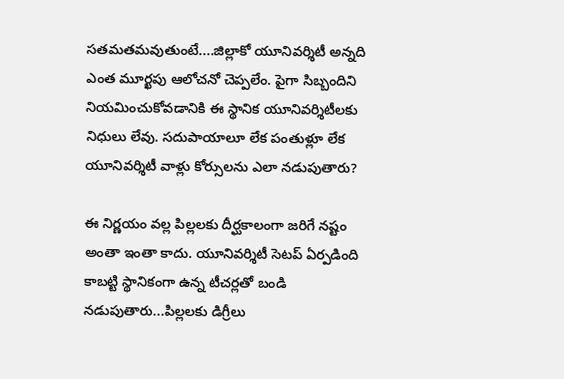సతమతమవుతుంటే....జిల్లాకో యూనివర్శిటీ అన్నది ఎంత మూర్ఖపు ఆలోచనో చెప్పలేం. పైగా సిబ్బందిని నియమించుకోవడానికి ఈ స్థానిక యూనివర్శిటీలకు నిధులు లేవు. సదుపాయాలూ లేక పంతుళ్లూ లేక యూనివర్శిటీ వాళ్లు కోర్సులను ఎలా నడుపుతారు?

ఈ నిర్ణయం వల్ల పిల్లలకు దీర్ఘకాలంగా జరిగే నష్టం అంతా ఇంతా కాదు. యూనివర్శిటీ సెటప్ ఏర్పడింది కాబట్టి స్థానికంగా ఉన్న టీచర్లతో బండి నడుపుతారు...పిల్లలకు డిగ్రీలు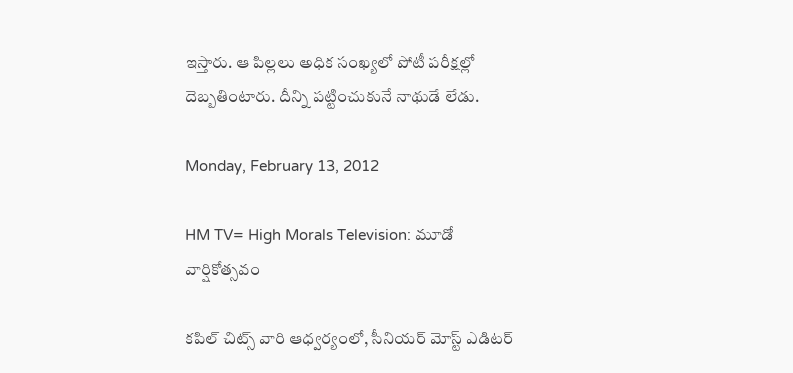ఇస్తారు. ఆ పిల్లలు అధిక సంఖ్యలో పోటీ పరీక్షల్లో దెబ్బతింటారు. దీన్ని పట్టించుకునే నాథుడే లేడు.

Monday, February 13, 2012

HM TV= High Morals Television: మూడో వార్షికోత్సవం

కపిల్ చిట్స్ వారి ఆధ్వర్యంలో, సీనియర్ మోస్ట్ ఎడిటర్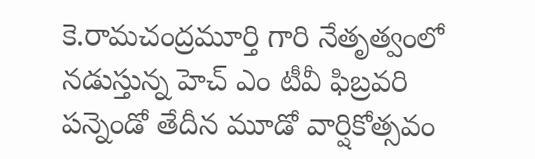కె.రామచంద్రమూర్తి గారి నేతృత్వంలో నడుస్తున్న హెచ్ ఎం టీవీ ఫిబ్రవరి పన్నెండో తేదీన మూడో వార్షికోత్సవం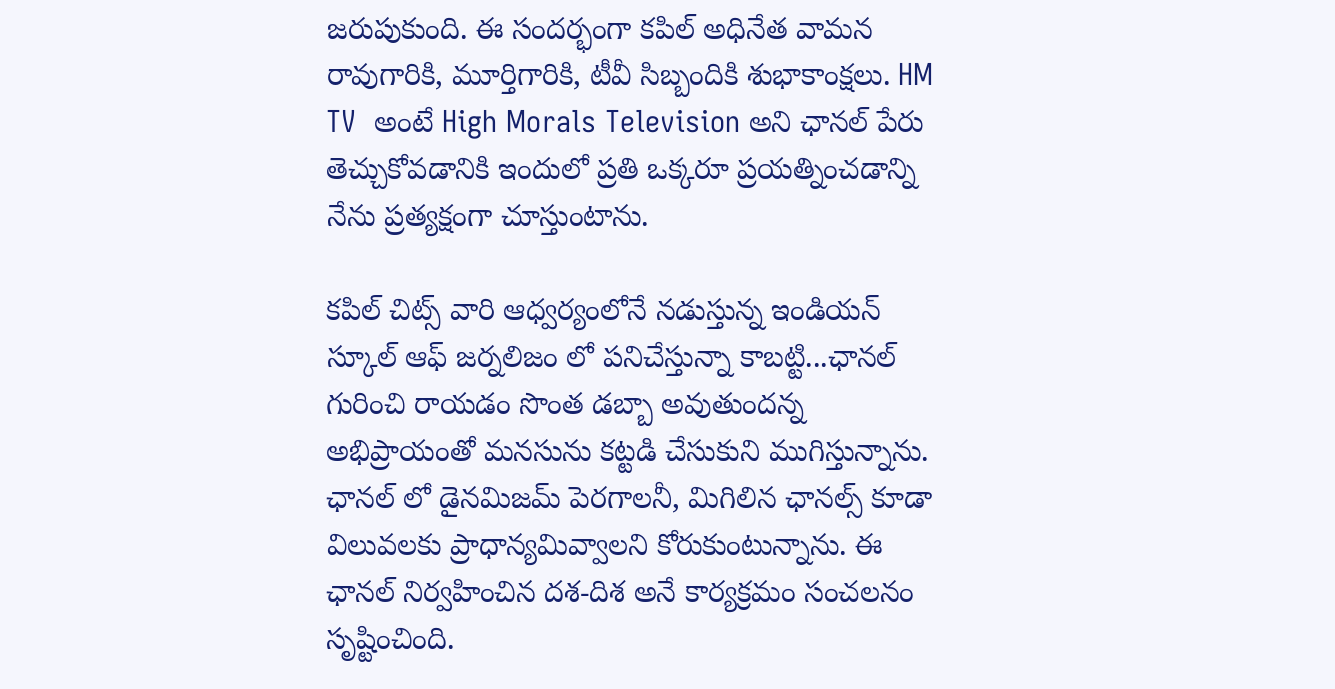జరుపుకుంది. ఈ సందర్భంగా కపిల్ అధినేత వామన రావుగారికి, మూర్తిగారికి, టీవీ సిబ్బందికి శుభాకాంక్షలు. HM TV  అంటే High Morals Television అని ఛానల్ పేరు తెచ్చుకోవడానికి ఇందులో ప్రతి ఒక్కరూ ప్రయత్నించడాన్ని నేను ప్రత్యక్షంగా చూస్తుంటాను.

కపిల్ చిట్స్ వారి ఆధ్వర్యంలోనే నడుస్తున్న ఇండియన్ స్కూల్ ఆఫ్ జర్నలిజం లో పనిచేస్తున్నా కాబట్టి...ఛానల్ గురించి రాయడం సొంత డబ్బా అవుతుందన్న అభిప్రాయంతో మనసును కట్టడి చేసుకుని ముగిస్తున్నాను. ఛానల్ లో డైనమిజమ్ పెరగాలనీ, మిగిలిన ఛానల్స్ కూడా విలువలకు ప్రాధాన్యమివ్వాలని కోరుకుంటున్నాను. ఈ ఛానల్ నిర్వహించిన దశ-దిశ అనే కార్యక్రమం సంచలనం సృష్టించింది.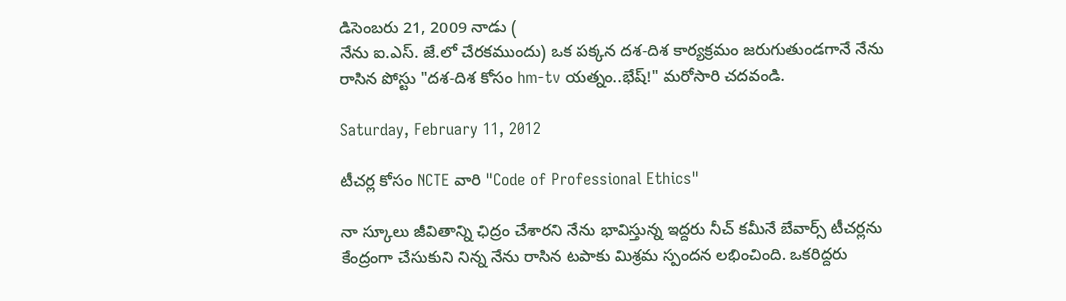డిసెంబరు 21, 2009 నాడు (
నేను ఐ.ఎస్. జే.లో చేరకముందు) ఒక పక్కన దశ-దిశ కార్యక్రమం జరుగుతుండగానే నేను రాసిన పోస్టు "దశ-దిశ కోసం hm-tv యత్నం..భేష్!" మరోసారి చదవండి.

Saturday, February 11, 2012

టీచర్ల కోసం NCTE వారి "Code of Professional Ethics"

నా స్కూలు జీవితాన్ని ఛిద్రం చేశారని నేను భావిస్తున్న ఇద్దరు నీచ్ కమీనే బేవార్స్ టీచర్లను కేంద్రంగా చేసుకుని నిన్న నేను రాసిన టపాకు మిశ్రమ స్పందన లభించింది. ఒకరిద్దరు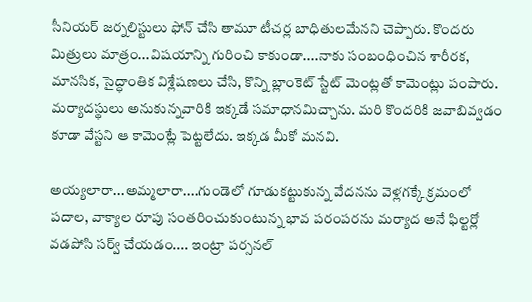సీనియర్ జర్నలిస్టులు ఫోన్ చేసి తామూ టీచర్ల బాధితులమేనని చెప్పారు. కొందరు మిత్రులు మాత్రం...విషయాన్ని గురించి కాకుండా....నాకు సంబంధించిన శారీరక, మానసిక, సైద్ధాంతిక విశ్లేషణలు చేసి, కొన్ని బ్లాంకెట్ స్టేట్ మెంట్లతో కామెంట్లు పంపారు. మర్యాదస్థులు అనుకున్నవారికి ఇక్కడే సమాధానమిచ్చాను. మరి కొందరికి జవాబివ్వడం కూడా వేస్టని ఆ కామెంట్లే పెట్టలేదు. ఇక్కడ మీకో మనవి.

అయ్యలారా...అమ్మలారా....గుండెలో గూడుకట్టుకున్న వేదనను వెళ్లగక్కే క్రమంలో పదాల, వాక్యాల రూపు సంతరించుకుంటున్న భావ పరంపరను మర్యాద అనే ఫిల్టర్లో వడపోసి సర్వ్ చేయడం.... ఇంట్రా పర్సనల్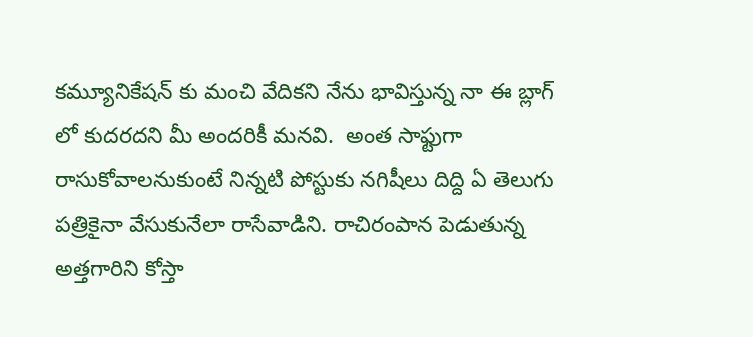కమ్యూనికేషన్ కు మంచి వేదికని నేను భావిస్తున్న నా ఈ బ్లాగ్ లో కుదరదని మీ అందరికీ మనవి.  అంత సాఫ్టుగా రాసుకోవాలనుకుంటే నిన్నటి పోస్టుకు నగిషీలు దిద్ది ఏ తెలుగు పత్రికైనా వేసుకునేలా రాసేవాడిని. రాచిరంపాన పెడుతున్న అత్తగారిని కోస్తా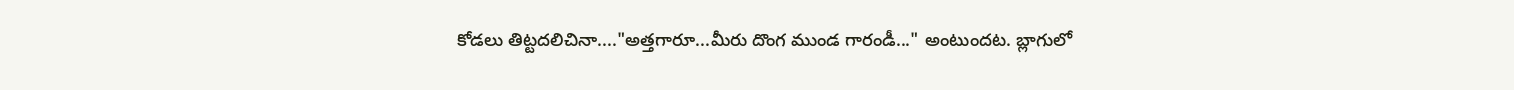కోడలు తిట్టదలిచినా...."అత్తగారూ...మీరు దొంగ ముండ గారండీ..." అంటుందట. బ్లాగులో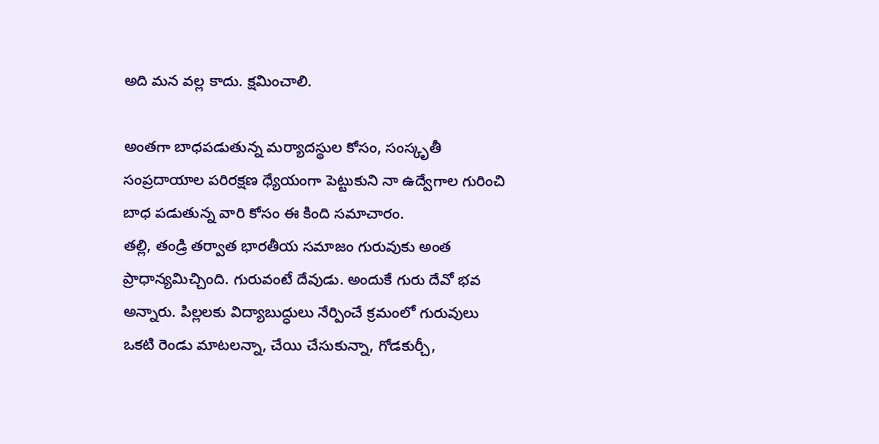అది మన వల్ల కాదు. క్షమించాలి.

అంతగా బాధపడుతున్న మర్యాదస్థుల కోసం, సంస్కృతీ సంప్రదాయాల పరిరక్షణ ధ్యేయంగా పెట్టుకుని నా ఉద్వేగాల గురించి బాధ పడుతున్న వారి కోసం ఈ కింది సమాచారం.
తల్లి, తండ్రి తర్వాత భారతీయ సమాజం గురువుకు అంత ప్రాధాన్యమిచ్చింది. గురువంటే దేవుడు. అందుకే గురు దేవో భవ అన్నారు. పిల్లలకు విద్యాబుద్ధులు నేర్పించే క్రమంలో గురువులు ఒకటి రెండు మాటలన్నా, చేయి చేసుకున్నా, గోడకుర్చీ,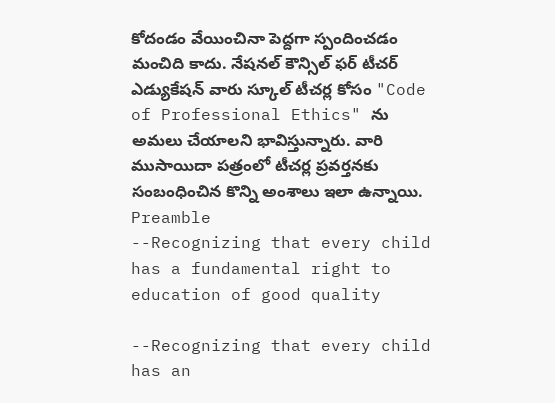కోదండం వేయించినా పెద్దగా స్పందించడం మంచిది కాదు. నేషనల్ కౌన్సిల్ ఫర్ టీచర్ ఎడ్యుకేషన్ వారు స్కూల్ టీచర్ల కోసం "Code of Professional Ethics" ను అమలు చేయాలని భావిస్తున్నారు. వారి ముసాయిదా పత్రంలో టీచర్ల ప్రవర్తనకు సంబంధించిన కొన్ని అంశాలు ఇలా ఉన్నాయి.
Preamble
--Recognizing that every child has a fundamental right to education of good quality

--Recognizing that every child has an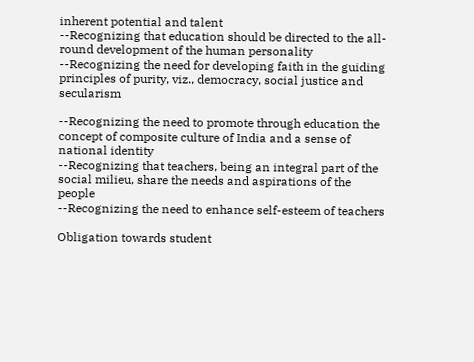inherent potential and talent
--Recognizing that education should be directed to the all-round development of the human personality
--Recognizing the need for developing faith in the guiding principles of purity, viz., democracy, social justice and secularism

--Recognizing the need to promote through education the concept of composite culture of India and a sense of national identity
--Recognizing that teachers, being an integral part of the social milieu, share the needs and aspirations of the people
--Recognizing the need to enhance self-esteem of teachers

Obligation towards student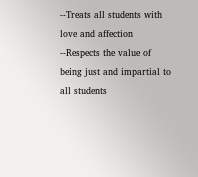--Treats all students with love and affection
--Respects the value of being just and impartial to all students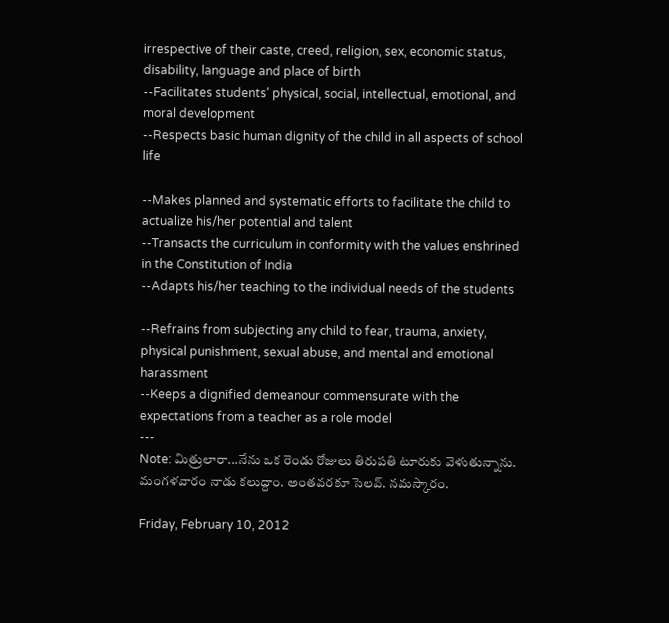irrespective of their caste, creed, religion, sex, economic status, disability, language and place of birth
--Facilitates students' physical, social, intellectual, emotional, and moral development
--Respects basic human dignity of the child in all aspects of school life

--Makes planned and systematic efforts to facilitate the child to actualize his/her potential and talent
--Transacts the curriculum in conformity with the values enshrined in the Constitution of India
--Adapts his/her teaching to the individual needs of the students

--Refrains from subjecting any child to fear, trauma, anxiety, physical punishment, sexual abuse, and mental and emotional harassment
--Keeps a dignified demeanour commensurate with the expectations from a teacher as a role model
---
Note: మిత్రులారా...నేను ఒక రెండు రోజులు తిరుపతి టూరుకు వెళుతున్నాను. మంగళవారం నాడు కలుద్దాం. అంతవరకూ సెలవ్. నమస్కారం.

Friday, February 10, 2012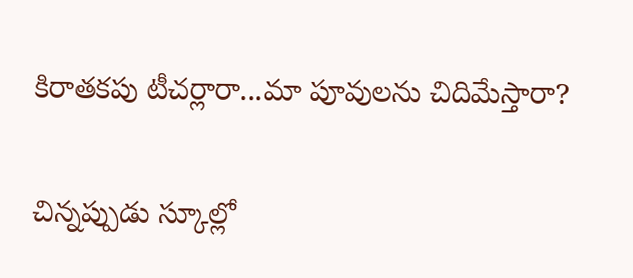కిరాతకపు టీచర్లారా...మా పూవులను చిదిమేస్తారా?

చిన్నప్పుడు స్కూల్లో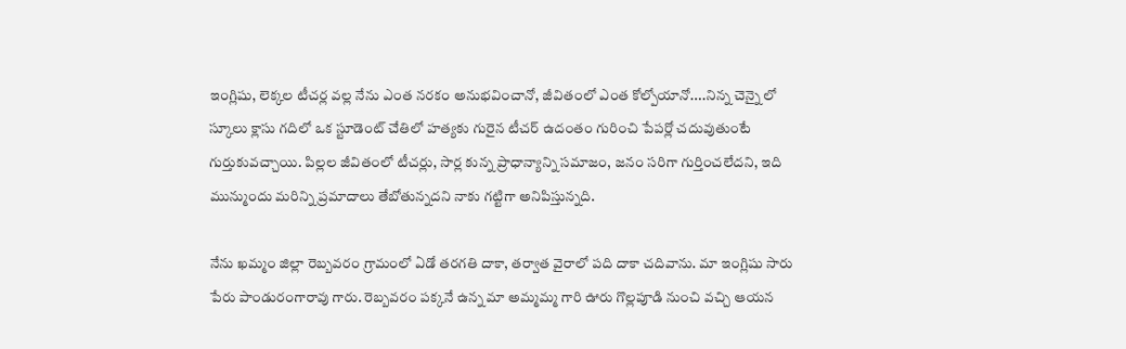ఇంగ్లిషు, లెక్కల టీచర్ల వల్ల నేను ఎంత నరకం అనుభవించానో, జీవితంలో ఎంత కోల్పోయానో....నిన్న చెన్నై లో స్కూలు క్లాసు గదిలో ఒక స్టూడెంట్ చేతిలో హత్యకు గురైన టీచర్ ఉదంతం గురించి పేపర్లో చదువుతుంటే గుర్తుకువచ్చాయి. పిల్లల జీవితంలో టీచర్లు, సార్ల కున్న ప్రాధాన్యాన్ని సమాజం, జనం సరిగా గుర్తించలేదని, ఇది మున్ముందు మరిన్ని ప్రమాదాలు తేబోతున్నదని నాకు గట్టిగా అనిపిస్తున్నది.

నేను ఖమ్మం జిల్లా రెబ్బవరం గ్రామంలో ఏడో తరగతి దాకా, తర్వాత వైరాలో పది దాకా చదివాను. మా ఇంగ్లిషు సారు పేరు పాండురంగారావు గారు. రెబ్బవరం పక్కనే ఉన్న మా అమ్మమ్మ గారి ఊరు గొల్లపూడి నుంచి వచ్చి ఆయన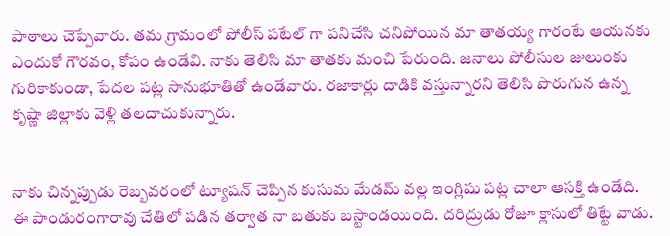పాఠాలు చెప్పేవారు. తమ గ్రామంలో పోలీస్ పటేల్ గా పనిచేసి చనిపోయిన మా తాతయ్య గారంటే ఆయనకు ఎందుకో గౌరవం, కోపం ఉండేవి. నాకు తెలిసి మా తాతకు మంచి పేరుంది. జనాలు పోలీసుల జులుంకు గురికాకుండా, పేదల పట్ల సానుభూతితో ఉండేవారు. రజాకార్లు దాడికి వస్తున్నారని తెలిసి పొరుగున ఉన్న కృష్ణా జిల్లాకు వెళ్లి తలదాచుకున్నారు.


నాకు చిన్నప్పుడు రెబ్బవరంలో ట్యూషన్ చెప్పిన కుసుమ మేడమ్ వల్ల ఇంగ్లిషు పట్ల చాలా ఆసక్తి ఉండేది. ఈ పాండురంగారావు చేతిలో పడిన తర్వాత నా బతుకు బస్టాండయింది. దరిద్రుడు రోజూ క్లాసులో తిట్టే వాడు.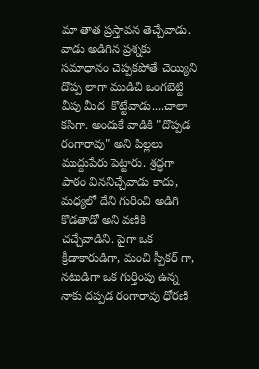మా తాత ప్రస్తావన తెచ్చేవాడు. వాడు అడిగిన ప్రశ్నకు సమాధానం చెప్పకపోతే చెయ్యిని దొప్ప లాగా ముడిచి ఒంగబెట్టి వీపు మీద  కొట్టేవాడు....చాలా కసిగా. అందుకే వాడికి "దొప్పడ రంగారావు" అని పిల్లలు ముద్దుపేరు పెట్టారు. శ్రద్ధగా పాఠం విననిచ్చేవాడు కాదు, మధ్యలో దేని గురించి అడిగి కొడతాడో అని వణికి చచ్చేవాడిని. పైగా ఒక క్రీడాకారుడిగా, మంచి స్పీకర్ గా, నటుడిగా ఒక గుర్తింపు ఉన్న నాకు దప్పడ రంగారావు ధోరణి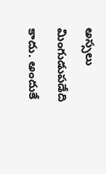అస్సలు మింగుడుపడేది కాదు. అందుకే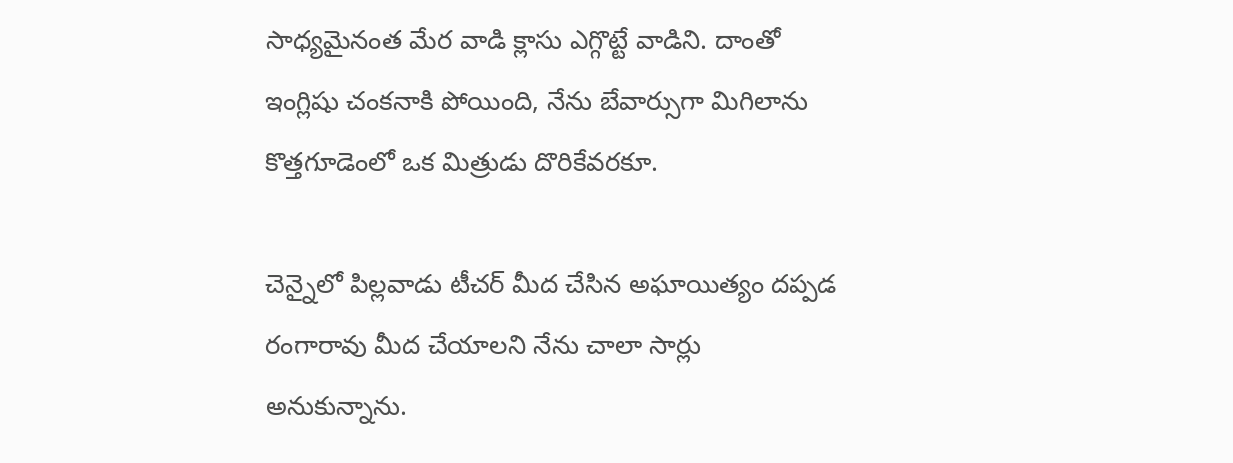సాధ్యమైనంత మేర వాడి క్లాసు ఎగ్గొట్టే వాడిని. దాంతో ఇంగ్లిషు చంకనాకి పోయింది, నేను బేవార్సుగా మిగిలాను కొత్తగూడెంలో ఒక మిత్రుడు దొరికేవరకూ.

చెన్నైలో పిల్లవాడు టీచర్ మీద చేసిన అఘాయిత్యం దప్పడ రంగారావు మీద చేయాలని నేను చాలా సార్లు అనుకున్నాను.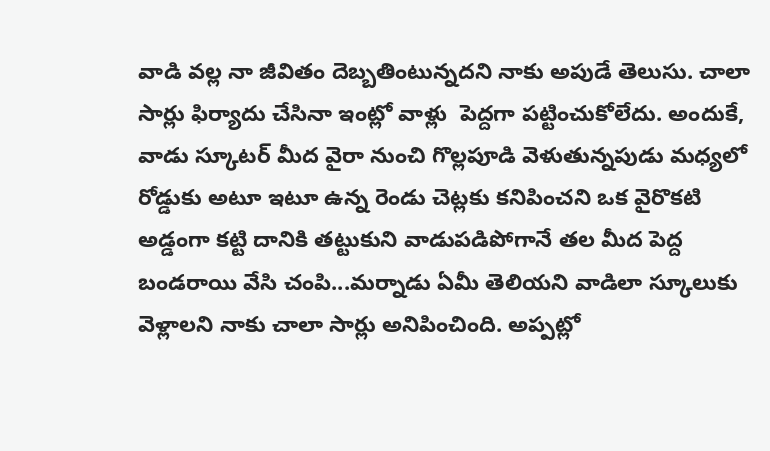వాడి వల్ల నా జీవితం దెబ్బతింటున్నదని నాకు అపుడే తెలుసు. చాలా సార్లు ఫిర్యాదు చేసినా ఇంట్లో వాళ్లు  పెద్దగా పట్టించుకోలేదు. అందుకే, వాడు స్కూటర్ మీద వైరా నుంచి గొల్లపూడి వెళుతున్నపుడు మధ్యలో రోడ్డుకు అటూ ఇటూ ఉన్న రెండు చెట్లకు కనిపించని ఒక వైరొకటి అడ్డంగా కట్టి దానికి తట్టుకుని వాడుపడిపోగానే తల మీద పెద్ద బండరాయి వేసి చంపి...మర్నాడు ఏమీ తెలియని వాడిలా స్కూలుకు వెళ్లాలని నాకు చాలా సార్లు అనిపించింది. అప్పట్లో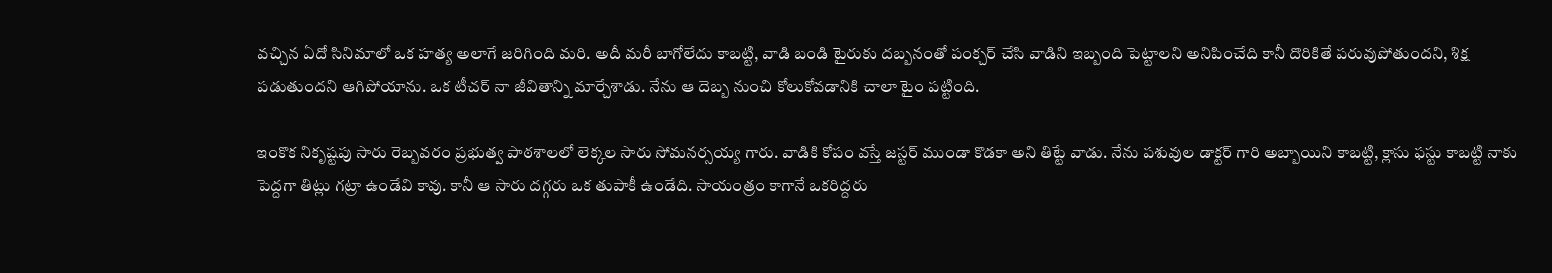వచ్చిన ఏదో సినిమాలో ఒక హత్య అలాగే జరిగింది మరి. అదీ మరీ బాగోలేదు కాబట్టి, వాడి బండి టైరుకు దబ్బనంతో పంక్చర్ చేసి వాడిని ఇబ్బంది పెట్టాలని అనిపించేది కానీ దొరికితే పరువుపోతుందని, శిక్ష పడుతుందని ఆగిపోయాను. ఒక టీచర్ నా జీవితాన్ని మార్చేశాడు. నేను ఆ దెబ్బ నుంచి కోలుకోవడానికి చాలా టైం పట్టింది.

ఇంకొక నికృష్టపు సారు రెబ్బవరం ప్రభుత్వ పాఠశాలలో లెక్కల సారు సోమనర్సయ్య గారు. వాడికి కోపం వస్తే జస్టర్ ముండా కొడకా అని తిట్టే వాడు. నేను పశువుల డాక్టర్ గారి అబ్బాయిని కాబట్టి, క్లాసు ఫస్టు కాబట్టి నాకు పెద్దగా తిట్లు గట్రా ఉండేవి కావు. కానీ ఆ సారు దగ్గరు ఒక తుపాకీ ఉండేది. సాయంత్రం కాగానే ఒకరిద్దరు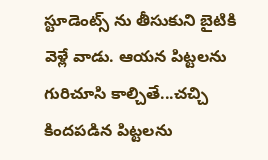స్టూడెంట్స్ ను తీసుకుని బైటికి వెళ్లే వాడు. ఆయన పిట్టలను గురిచూసి కాల్చితే...చచ్చి కిందపడిన పిట్టలను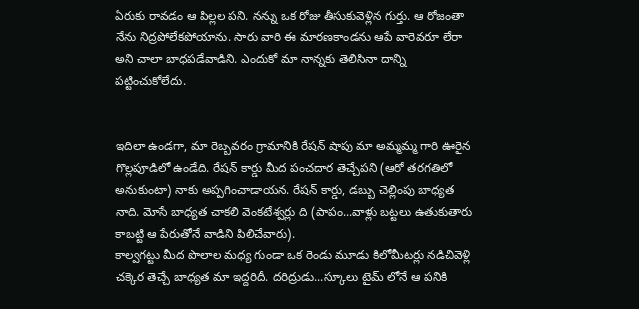ఏరుకు రావడం ఆ పిల్లల పని. నన్ను ఒక రోజు తీసుకువెళ్లిన గుర్తు. ఆ రోజంతా నేను నిద్రపోలేకపోయాను. సారు వారి ఈ మారణకాండను ఆపే వారెవరూ లేరా అని చాలా బాధపడేవాడిని. ఎందుకో మా నాన్నకు తెలిసినా దాన్ని పట్టించుకోలేదు.


ఇదిలా ఉండగా, మా రెబ్బవరం గ్రామానికి రేషన్ షాపు మా అమ్మమ్మ గారి ఊరైన గొల్లపూడిలో ఉండేది. రేషన్ కార్డు మీద పంచదార తెచ్చేపని (ఆరో తరగతిలో అనుకుంటా) నాకు అప్పగించాడాయన. రేషన్ కార్డు, డబ్బు చెల్లింపు బాధ్యత నాది. మోసే బాధ్యత చాకలి వెంకటేశ్వర్లు ది (పాపం...వాళ్లు బట్టలు ఉతుకుతారు కాబట్టి ఆ పేరుతోనే వాడిని పిలిచేవారు).
కాల్వగట్టు మీద పొలాల మధ్య గుండా ఒక రెండు మూడు కిలోమీటర్లు నడిచివెళ్లి చక్కెర తెచ్చే బాధ్యత మా ఇద్దరిదీ. దరిద్రుడు...స్కూలు టైమ్ లోనే ఆ పనికి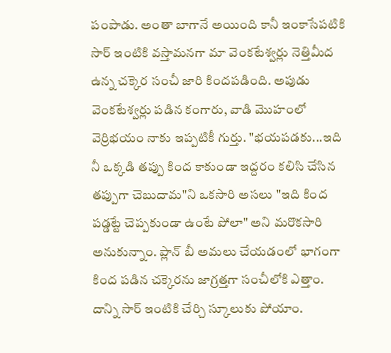పంపాడు. అంతా బాగానే అయింది కానీ ఇంకాసేపటికి సార్ ఇంటికి వస్తామనగా మా వెంకటేశ్వర్లు నెత్తిమీద ఉన్న చక్కెర సంచీ జారి కిందపడింది. అపుడు వెంకటేశ్వర్లు పడిన కంగారు, వాడి మొహంలో వెర్రిభయం నాకు ఇప్పటికీ గుర్తు. "భయపడకు...ఇది నీ ఒక్కడి తప్పు కింద కాకుండా ఇద్దరం కలిసి చేసిన తప్పుగా చెబుదామ"ని ఒకసారి అసలు "ఇది కింద పడ్డట్టే చెప్పకుండా ఉంటే పోలా" అని మరొకసారి అనుకున్నాం. ప్లాన్ బీ అమలు చేయడంలో భాగంగా కింద పడిన చక్కెరను జాగ్రత్తగా సంచీలోకి ఎత్తాం. దాన్ని సార్ ఇంటికి చేర్చి స్కూలుకు పోయాం.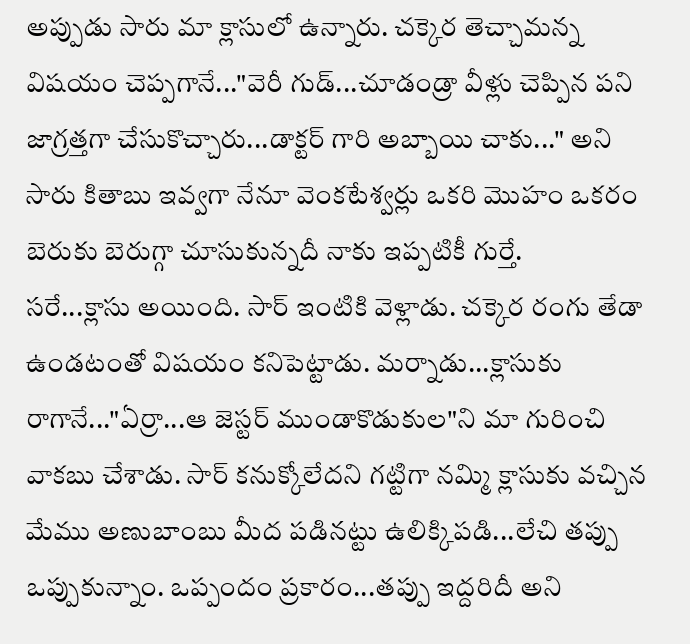అప్పుడు సారు మా క్లాసులో ఉన్నారు. చక్కెర తెచ్చామన్న విషయం చెప్పగానే..."వెరీ గుడ్...చూడండ్రా వీళ్లు చెప్పిన పని జాగ్రత్తగా చేసుకొచ్చారు...డాక్టర్ గారి అబ్బాయి చాకు..." అని సారు కితాబు ఇవ్వగా నేనూ వెంకటేశ్వర్లు ఒకరి మొహం ఒకరం బెరుకు బెరుగ్గా చూసుకున్నదీ నాకు ఇప్పటికీ గుర్తే.
సరే...క్లాసు అయింది. సార్ ఇంటికి వెళ్లాడు. చక్కెర రంగు తేడా ఉండటంతో విషయం కనిపెట్టాడు. మర్నాడు...క్లాసుకు రాగానే..."ఏర్రా...ఆ జెస్టర్ ముండాకొడుకుల"ని మా గురించి వాకబు చేశాడు. సార్ కనుక్కోలేదని గట్టిగా నమ్మి క్లాసుకు వచ్చిన మేము అణుబాంబు మీద పడినట్టు ఉలిక్కిపడి...లేచి తప్పు ఒప్పుకున్నాం. ఒప్పందం ప్రకారం...తప్పు ఇద్దరిదీ అని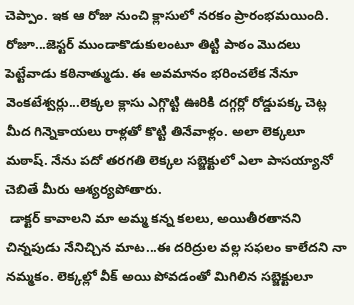చెప్పాం. ఇక ఆ రోజు నుంచి క్లాసులో నరకం ప్రారంభమయింది. రోజూ...జెస్టర్ ముండాకొడుకులంటూ తిట్టి పాఠం మొదలు పెట్టేవాడు కఠినాత్ముడు. ఈ అవమానం భరించలేక నేనూ వెంకటేశ్వర్లు...లెక్కల క్లాసు ఎగ్గొట్టి ఊరికి దగ్గర్లో రోడ్డుపక్క చెట్ల మీద గిన్నెకాయలు రాళ్లతో కొట్టి తినేవాళ్లం. అలా లెక్కలూ మఠాష్. నేను పదో తరగతి లెక్కల సబ్జెక్టులో ఎలా పాసయ్యానో చెబితే మీరు ఆశ్యర్యపోతారు.
 డాక్టర్ కావాలని మా అమ్మ కన్న కలలు, అయితీరతానని చిన్నపుడు నేనిచ్చిన మాట...ఈ దరిద్రుల వల్ల సఫలం కాలేదని నా నమ్మకం. లెక్కల్లో వీక్ అయి పోవడంతో మిగిలిన సబ్జెక్టులూ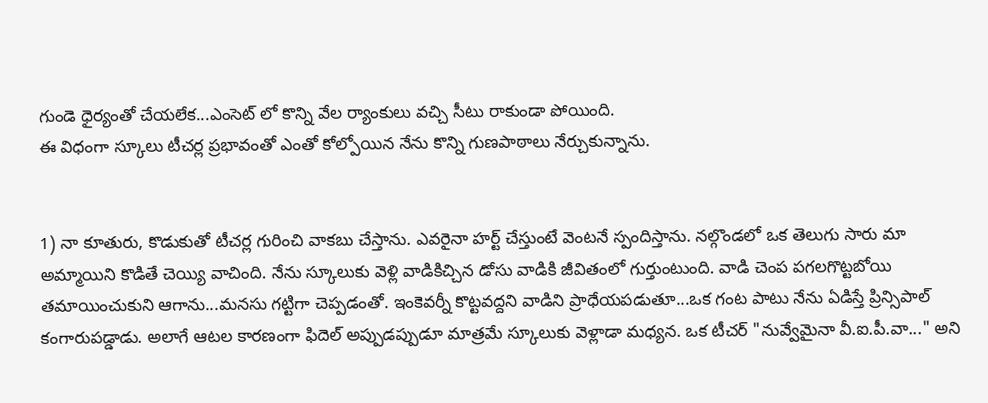గుండె ధైర్యంతో చేయలేక...ఎంసెట్ లో కొన్ని వేల ర్యాంకులు వచ్చి సీటు రాకుండా పోయింది.
ఈ విధంగా స్కూలు టీచర్ల ప్రభావంతో ఎంతో కోల్పోయిన నేను కొన్ని గుణపాఠాలు నేర్చుకున్నాను.


1) నా కూతురు, కొడుకుతో టీచర్ల గురించి వాకబు చేస్తాను. ఎవరైనా హర్ట్ చేస్తుంటే వెంటనే స్పందిస్తాను. నల్గొండలో ఒక తెలుగు సారు మా అమ్మాయిని కొడితే చెయ్యి వాచింది. నేను స్కూలుకు వెళ్లి వాడికిచ్చిన డోసు వాడికి జీవితంలో గుర్తుంటుంది. వాడి చెంప పగలగొట్టబోయి తమాయించుకుని ఆగాను...మనసు గట్టిగా చెప్పడంతో. ఇంకెవర్నీ కొట్టవద్దని వాడిని ప్రాధేయపడుతూ...ఒక గంట పాటు నేను ఏడిస్తే ప్రిన్సిపాల్ కంగారుపడ్డాడు. అలాగే ఆటల కారణంగా ఫిదెల్ అప్పుడప్పుడూ మాత్రమే స్కూలుకు వెళ్లాడా మధ్యన. ఒక టీచర్ "నువ్వేమైనా వీ.ఐ.పీ.వా..." అని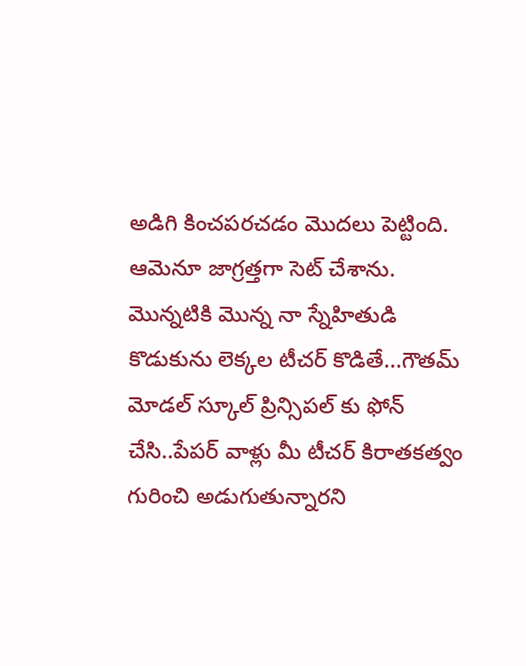అడిగి కించపరచడం మొదలు పెట్టింది. ఆమెనూ జాగ్రత్తగా సెట్ చేశాను. మొన్నటికి మొన్న నా స్నేహితుడి కొడుకును లెక్కల టీచర్ కొడితే...గౌతమ్ మోడల్ స్కూల్ ప్రిన్సిపల్ కు ఫోన్ చేసి..పేపర్ వాళ్లు మీ టీచర్ కిరాతకత్వం గురించి అడుగుతున్నారని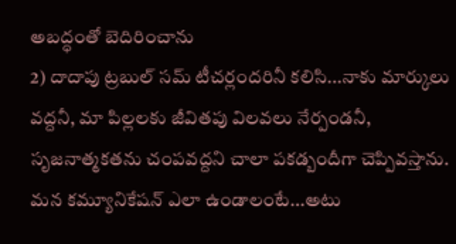అబద్ధంతో బెదిరించాను
2) దాదాపు ట్రబుల్ సమ్ టీచర్లందరినీ కలిసి...నాకు మార్కులు వద్దనీ, మా పిల్లలకు జీవితపు విలవలు నేర్పండనీ, సృజనాత్మకతను చంపవద్దని చాలా పకడ్బందీగా చెప్పివస్తాను. మన కమ్యూనికేషన్ ఎలా ఉండాలంటే...అటు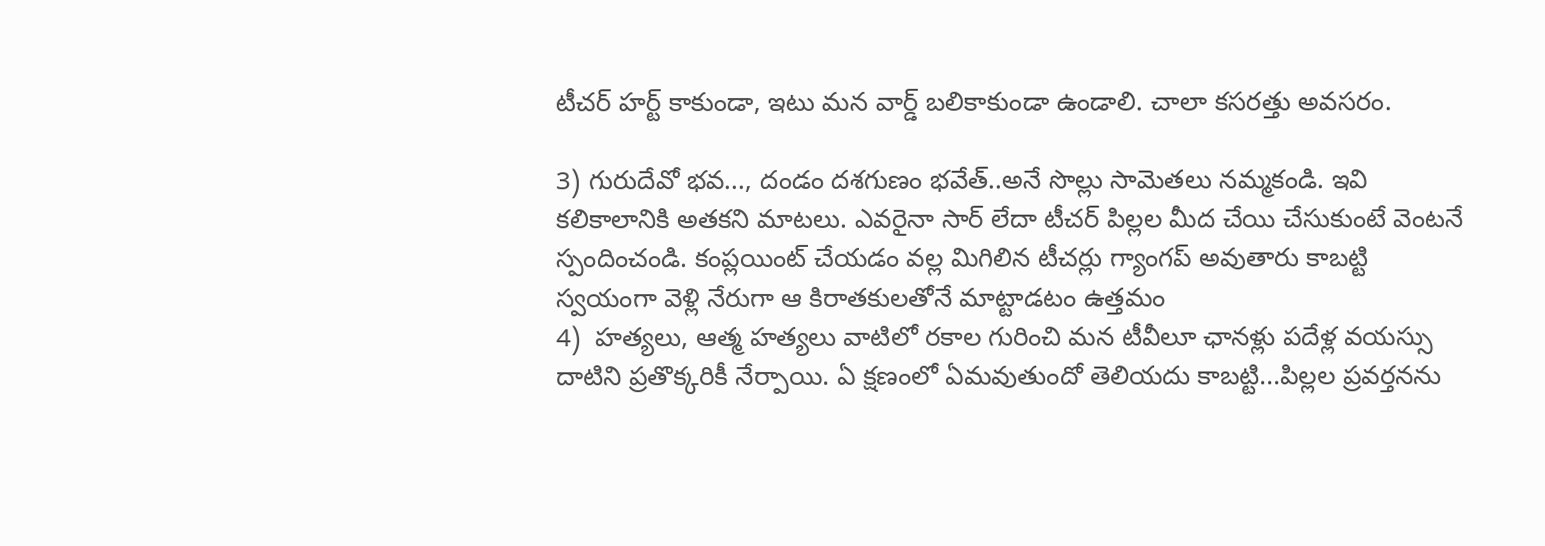టీచర్ హర్ట్ కాకుండా, ఇటు మన వార్డ్ బలికాకుండా ఉండాలి. చాలా కసరత్తు అవసరం.

3) గురుదేవో భవ..., దండం దశగుణం భవేత్..అనే సొల్లు సామెతలు నమ్మకండి. ఇవి కలికాలానికి అతకని మాటలు. ఎవరైనా సార్ లేదా టీచర్ పిల్లల మీద చేయి చేసుకుంటే వెంటనే స్పందించండి. కంప్లయింట్ చేయడం వల్ల మిగిలిన టీచర్లు గ్యాంగప్ అవుతారు కాబట్టి స్వయంగా వెళ్లి నేరుగా ఆ కిరాతకులతోనే మాట్టాడటం ఉత్తమం
4)  హత్యలు, ఆత్మ హత్యలు వాటిలో రకాల గురించి మన టీవీలూ ఛానళ్లు పదేళ్ల వయస్సు దాటిని ప్రతొక్కరికీ నేర్పాయి. ఏ క్షణంలో ఏమవుతుందో తెలియదు కాబట్టి...పిల్లల ప్రవర్తనను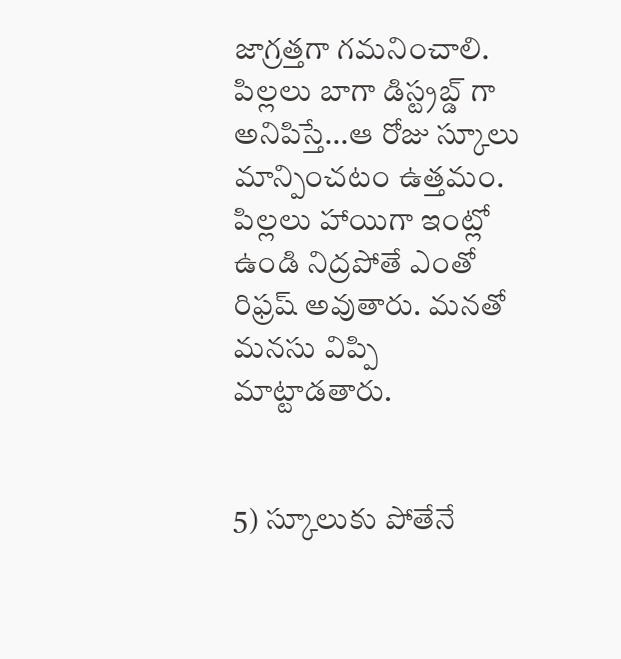జాగ్రత్తగా గమనించాలి. పిల్లలు బాగా డిస్ట్రబ్డ్ గా అనిపిస్తే...ఆ రోజు స్కూలు మాన్పించటం ఉత్తమం. పిల్లలు హాయిగా ఇంట్లో ఉండి నిద్రపోతే ఎంతో రిఫ్రష్ అవుతారు. మనతో మనసు విప్పి మాట్టాడతారు.


5) స్కూలుకు పోతేనే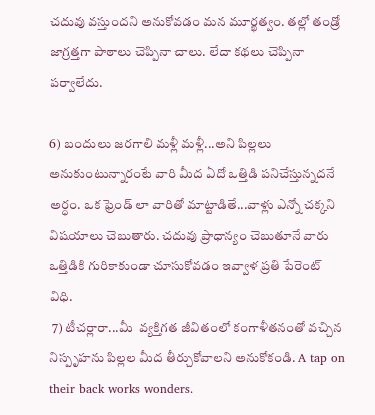చదువు వస్తుందని అనుకోవడం మన మూర్ఖత్వం. తల్లో తండ్రో జాగ్రత్తగా పాఠాలు చెప్పినా చాలు. లేదా కథలు చెప్పినా పర్వాలేదు.

6) బందులు జరగాలి మళ్లీ మళ్లీ...అని పిల్లలు అనుకుంటున్నారంటే వారి మీద ఏదో ఒత్తిడి పనిచేస్తున్నదనే అర్ధం. ఒక ఫ్రెండ్ లా వారితో మాట్టాడితే...వాళ్లు ఎన్నో చక్కని విషయాలు చెబుతారు. చదువు ప్రాధాన్యం చెబుతూనే వారు ఒత్తిడికి గురికాకుండా చూసుకోవడం ఇవ్వాళ ప్రతి పేరెంట్ విధి.
 7) టీచర్లారా...మీ  వ్యక్తిగత జీవితంలో కంగాళీతనంతో వచ్చిన నిస్పృహను పిల్లల మీద తీర్చుకోవాలని అనుకోకండి. A tap on their back works wonders.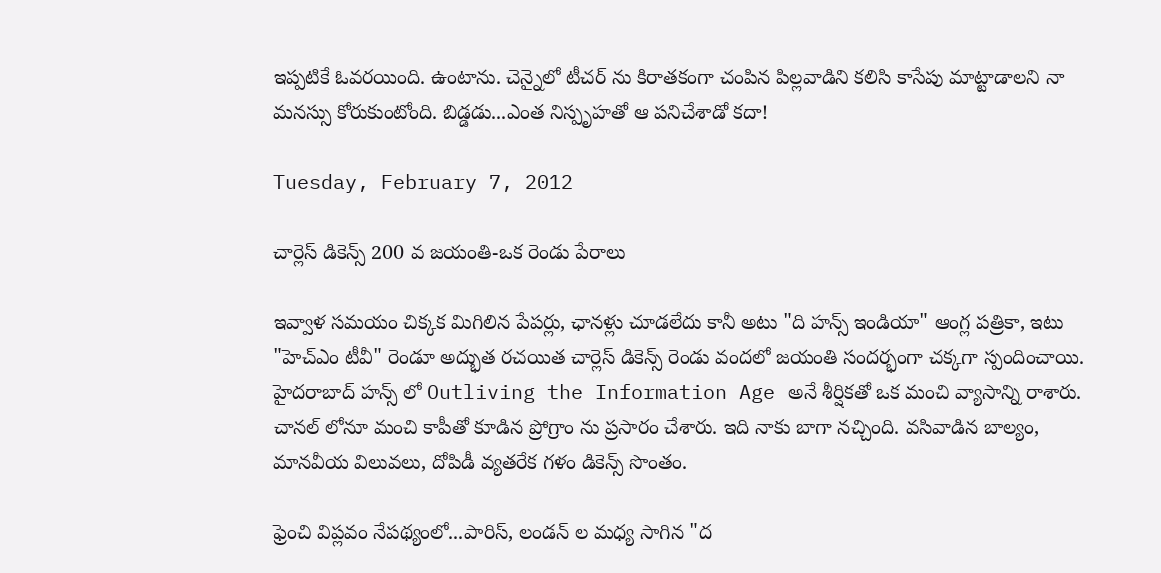ఇప్పటికే ఓవరయింది. ఉంటాను. చెన్నైలో టీచర్ ను కిరాతకంగా చంపిన పిల్లవాడిని కలిసి కాసేపు మాట్టాడాలని నా మనస్సు కోరుకుంటోంది. బిడ్డడు...ఎంత నిస్పృహతో ఆ పనిచేశాడో కదా!

Tuesday, February 7, 2012

చార్లెస్ డికెన్స్ 200 వ జయంతి-ఒక రెండు పేరాలు

ఇవ్వాళ సమయం చిక్కక మిగిలిన పేపర్లు, ఛానళ్లు చూడలేదు కానీ అటు "ది హన్స్ ఇండియా" ఆంగ్ల పత్రికా, ఇటు "హెచ్ఎం టీవీ" రెండూ అద్భుత రచయిత చార్లెస్ డికెన్స్ రెండు వందలో జయంతి సందర్భంగా చక్కగా స్పందించాయి. హైదరాబాద్ హన్స్ లో Outliving the Information Age అనే శీర్షికతో ఒక మంచి వ్యాసాన్ని రాశారు. చానల్ లోనూ మంచి కాపీతో కూడిన ప్రోగ్రాం ను ప్రసారం చేశారు. ఇది నాకు బాగా నచ్చింది. వసివాడిన బాల్యం, మానవీయ విలువలు, దోపిడీ వ్యతరేక గళం డికెన్స్ సొంతం.

ఫ్రెంచి విప్లవం నేపథ్యంలో...పారిస్, లండన్ ల మధ్య సాగిన "ద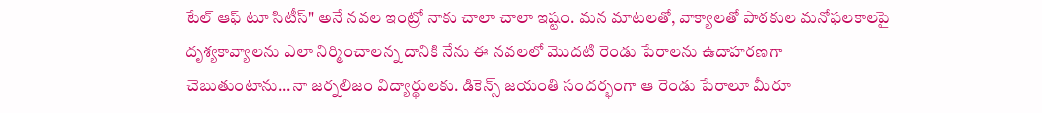టేల్ ఆఫ్ టూ సిటీస్" అనే నవల ఇంట్రో నాకు చాలా చాలా ఇష్టం. మన మాటలతో, వాక్యాలతో పాఠకుల మనోఫలకాలపై దృశ్యకావ్యాలను ఎలా నిర్మించాలన్న దానికి నేను ఈ నవలలో మొదటి రెండు పేరాలను ఉదాహరణగా చెబుతుంటాను...నా జర్నలిజం విద్యార్థులకు. డికెన్స్ జయంతి సందర్భంగా ఆ రెండు పేరాలూ మీరూ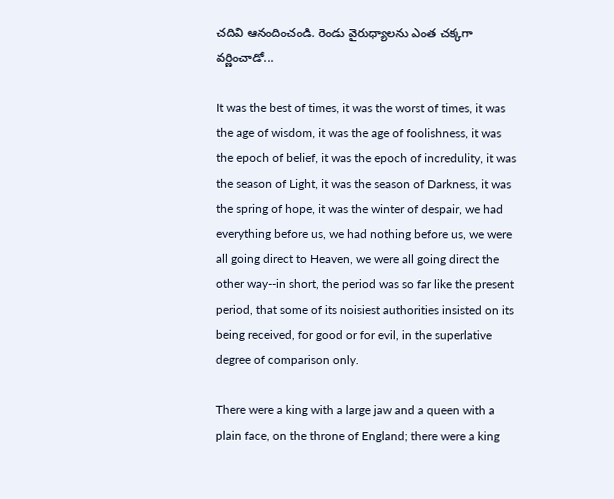చదివి ఆనందించండి. రెండు వైరుధ్యాలను ఎంత చక్కగా వర్ణించాడో...

It was the best of times, it was the worst of times, it was the age of wisdom, it was the age of foolishness, it was the epoch of belief, it was the epoch of incredulity, it was the season of Light, it was the season of Darkness, it was the spring of hope, it was the winter of despair, we had everything before us, we had nothing before us, we were all going direct to Heaven, we were all going direct the other way--in short, the period was so far like the present period, that some of its noisiest authorities insisted on its being received, for good or for evil, in the superlative degree of comparison only.

There were a king with a large jaw and a queen with a plain face, on the throne of England; there were a king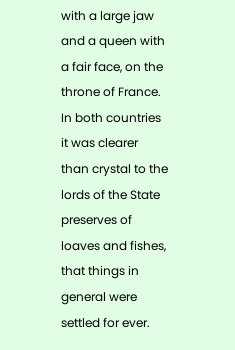with a large jaw and a queen with a fair face, on the throne of France. In both countries it was clearer than crystal to the lords of the State preserves of loaves and fishes, that things in general were settled for ever.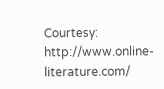Courtesy: http://www.online-literature.com/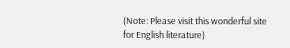(Note: Please visit this wonderful site for English literature)